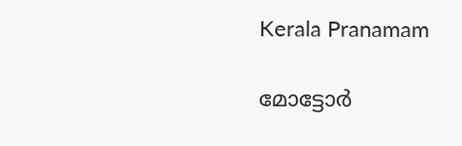Kerala Pranamam

മോട്ടോര്‍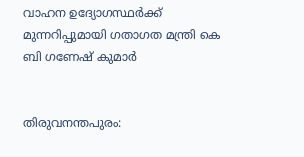വാഹന ഉദ്യോഗസ്ഥര്‍ക്ക് മുന്നറിപ്പുമായി ഗതാഗത മന്ത്രി കെ ബി ഗണേഷ് കുമാര്‍


തിരുവനന്തപുരം: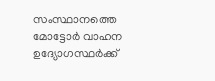സംസ്ഥാനത്തെ മോട്ടോര്‍ വാഹന ഉദ്യോഗസ്ഥര്‍ക്ക്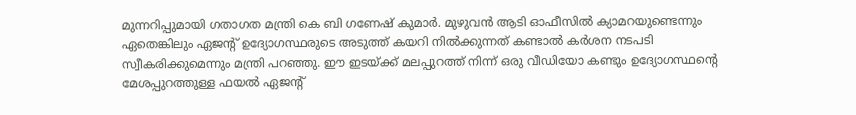മുന്നറിപ്പുമായി ഗതാഗത മന്ത്രി കെ ബി ഗണേഷ് കുമാര്‍. മുഴുവന്‍ ആടി ഓഫീസില്‍ ക്യാമറയുണ്ടെന്നും ഏതെങ്കിലും ഏജന്റ് ഉദ്യോഗസ്ഥരുടെ അടുത്ത് കയറി നില്‍ക്കുന്നത് കണ്ടാല്‍ കര്‍ശന നടപടി സ്വീകരിക്കുമെന്നും മന്ത്രി പറഞ്ഞു. ഈ ഇടയ്ക്ക് മലപ്പുറത്ത് നിന്ന് ഒരു വീഡിയോ കണ്ടും ഉദ്യോഗസ്ഥന്റെ മേശപ്പുറത്തുള്ള ഫയല്‍ ഏജന്റ്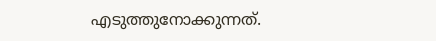എടുത്തുനോക്കുന്നത്.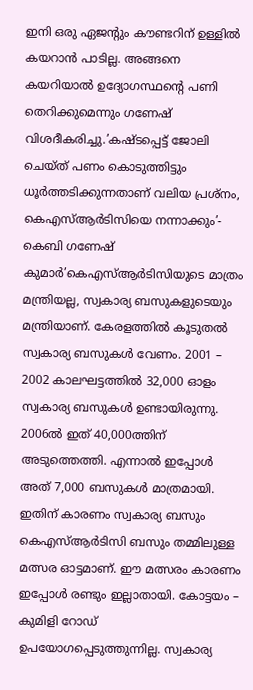ഇനി ഒരു ഏജന്റും കൗണ്ടറിന് ഉള്ളില്‍ കയറാന്‍ പാടില്ല. അങ്ങനെ കയറിയാല്‍ ഉദ്യോഗസ്ഥന്റെ പണി തെറിക്കുമെന്നും ഗണേഷ് വിശദീകരിച്ചു.’കഷ്ടപ്പെട്ട് ജോലി ചെയ്ത് പണം കൊടുത്തിട്ടും ധൂര്‍ത്തടിക്കുന്നതാണ് വലിയ പ്രശ്‌നം, കെഎസ്ആര്‍ടിസിയെ നന്നാക്കും’- കെബി ഗണേഷ് കുമാര്‍’കെഎസ്ആര്‍ടിസിയുടെ മാത്രം മന്ത്രിയല്ല, സ്വകാര്യ ബസുകളുടെയും മന്ത്രിയാണ്. കേരളത്തില്‍ കൂടുതല്‍ സ്വകാര്യ ബസുകള്‍ വേണം. 2001 – 2002 കാലഘട്ടത്തില്‍ 32,000 ഓളം സ്വകാര്യ ബസുകള്‍ ഉണ്ടായിരുന്നു. 2006ല്‍ ഇത് 40,000ത്തിന് അടുത്തെത്തി. എന്നാല്‍ ഇപ്പോള്‍ അത് 7,000 ബസുകള്‍ മാത്രമായി. ഇതിന് കാരണം സ്വകാര്യ ബസും കെഎസ്ആര്‍ടിസി ബസും തമ്മിലുള്ള മത്സര ഓട്ടമാണ്. ഈ മത്സരം കാരണം ഇപ്പോള്‍ രണ്ടും ഇല്ലാതായി. കോട്ടയം – കുമിളി റോഡ് ഉപയോഗപ്പെടുത്തുന്നില്ല. സ്വകാര്യ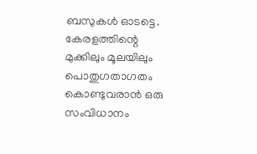ബസുകള്‍ ഓടട്ടെ. കേരളത്തിന്റെ മുക്കിലും മൂലയിലും പൊതുഗതാഗതം കൊണ്ടുവരാന്‍ ഒരു സംവിധാനം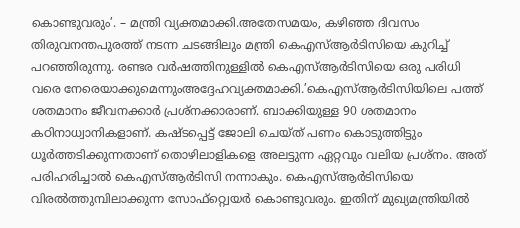കൊണ്ടുവരും’. – മന്ത്രി വ്യക്തമാക്കി.അതേസമയം, കഴിഞ്ഞ ദിവസം തിരുവനന്തപുരത്ത് നടന്ന ചടങ്ങിലും മന്ത്രി കെഎസ്ആര്‍ടിസിയെ കുറിച്ച് പറഞ്ഞിരുന്നു. രണ്ടര വര്‍ഷത്തിനുള്ളില്‍ കെഎസ്ആര്‍ടിസിയെ ഒരു പരിധി വരെ നേരെയാക്കുമെന്നുംഅദ്ദേഹവ്യക്തമാക്കി.’കെഎസ്ആര്‍ടിസിയിലെ പത്ത് ശതമാനം ജീവനക്കാര്‍ പ്രശ്‌നക്കാരാണ്. ബാക്കിയുള്ള 90 ശതമാനം കഠിനാധ്വാനികളാണ്. കഷ്ടപ്പെട്ട് ജോലി ചെയ്ത് പണം കൊടുത്തിട്ടും ധൂര്‍ത്തടിക്കുന്നതാണ് തൊഴിലാളികളെ അലട്ടുന്ന ഏറ്റവും വലിയ പ്രശ്‌നം. അത് പരിഹരിച്ചാല്‍ കെഎസ്ആര്‍ടിസി നന്നാകും. കെഎസ്ആര്‍ടിസിയെ വിരല്‍ത്തുമ്പിലാക്കുന്ന സോഫ്‌റ്റ്വെയര്‍ കൊണ്ടുവരും. ഇതിന് മുഖ്യമന്ത്രിയില്‍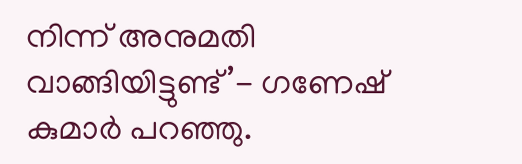നിന്ന് അനുമതി വാങ്ങിയിട്ടുണ്ട്’- ഗണേഷ് കുമാര്‍ പറഞ്ഞു.